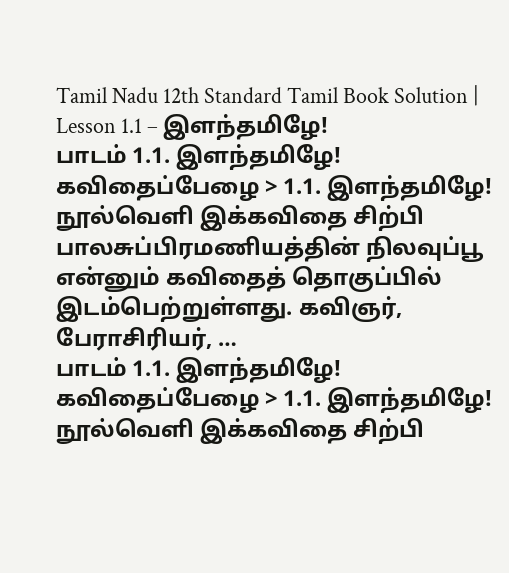Tamil Nadu 12th Standard Tamil Book Solution | Lesson 1.1 – இளந்தமிழே!
பாடம் 1.1. இளந்தமிழே! கவிதைப்பேழை > 1.1. இளந்தமிழே! நூல்வெளி இக்கவிதை சிற்பி பாலசுப்பிரமணியத்தின் நிலவுப்பூ என்னும் கவிதைத் தொகுப்பில் இடம்பெற்றுள்ளது. கவிஞர், பேராசிரியர், …
பாடம் 1.1. இளந்தமிழே! கவிதைப்பேழை > 1.1. இளந்தமிழே! நூல்வெளி இக்கவிதை சிற்பி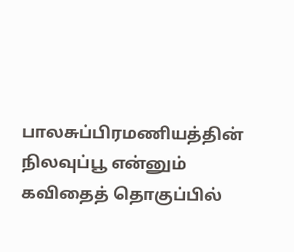பாலசுப்பிரமணியத்தின் நிலவுப்பூ என்னும் கவிதைத் தொகுப்பில்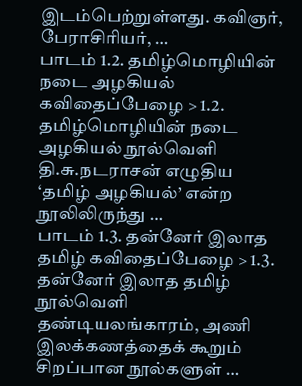இடம்பெற்றுள்ளது. கவிஞர், பேராசிரியர், …
பாடம் 1.2. தமிழ்மொழியின் நடை அழகியல் கவிதைப்பேழை > 1.2. தமிழ்மொழியின் நடை அழகியல் நூல்வெளி தி.சு.நடராசன் எழுதிய ‘தமிழ் அழகியல்’ என்ற நூலிலிருந்து …
பாடம் 1.3. தன்னேர் இலாத தமிழ் கவிதைப்பேழை > 1.3. தன்னேர் இலாத தமிழ் நூல்வெளி தண்டியலங்காரம், அணி இலக்கணத்தைக் கூறும் சிறப்பான நூல்களுள் …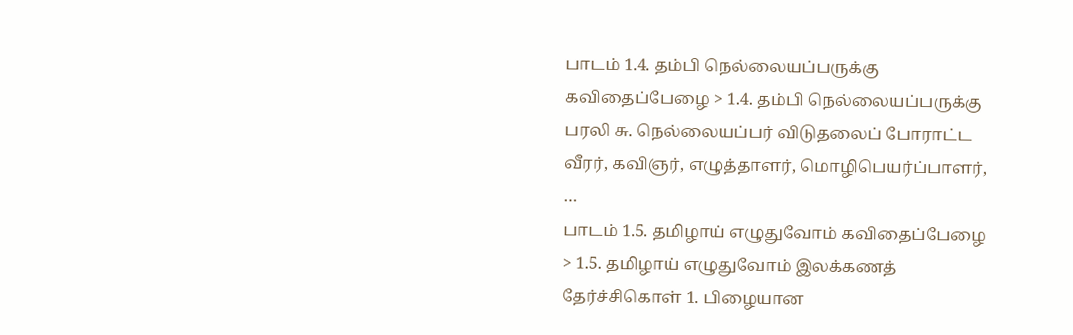பாடம் 1.4. தம்பி நெல்லையப்பருக்கு கவிதைப்பேழை > 1.4. தம்பி நெல்லையப்பருக்கு பரலி சு. நெல்லையப்பர் விடுதலைப் போராட்ட வீரர், கவிஞர், எழுத்தாளர், மொழிபெயர்ப்பாளர், …
பாடம் 1.5. தமிழாய் எழுதுவோம் கவிதைப்பேழை > 1.5. தமிழாய் எழுதுவோம் இலக்கணத் தேர்ச்சிகொள் 1. பிழையான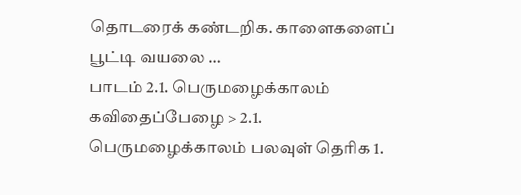தொடரைக் கண்டறிக. காளைகளைப் பூட்டி வயலை …
பாடம் 2.1. பெருமழைக்காலம் கவிதைப்பேழை > 2.1. பெருமழைக்காலம் பலவுள் தெரிக 1.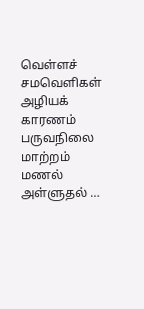வெள்ளச் சமவெளிகள் அழியக் காரணம் பருவநிலை மாற்றம் மணல் அள்ளுதல் …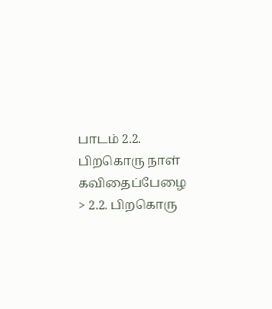பாடம் 2.2. பிறகொரு நாள் கவிதைப்பேழை > 2.2. பிறகொரு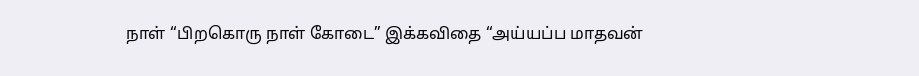நாள் “பிறகொரு நாள் கோடை” இக்கவிதை “அய்யப்ப மாதவன்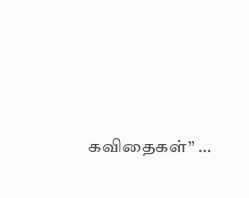கவிதைகள்” …